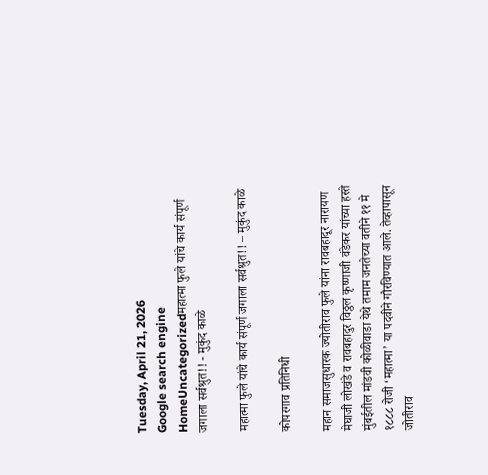Tuesday, April 21, 2026
Google search engine
HomeUncategorizedमहात्मा फुले यांचे कार्य संपूर्ण जगाला सर्वश्रुत!! - मुकुंद काळे

महात्मा फुले यांचे कार्य संपूर्ण जगाला सर्वश्रुत!! – मुकुंद काळे

कोपरगाव प्रतिनिधी

महान समाजसुधारक ज्योतीराव फुले यांना रावबहादूर नारायण मेघाजी लोखंडे व रावबहादुर विठ्ठल कृष्णाजी वंडेकर यांच्या हस्ते मुंबईतील मांडवी कोळीवाडा येथे तमाम जनतेच्या वतीने ११ मे १८८८ रोजी ‘महात्मा’ या पदवीने गौरविण्यात आले. तेव्हापासून जोतीराव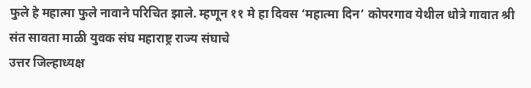फुले हे महात्मा फुले नावाने परिचित झाले. म्हणून ११ मे हा दिवस ‘महात्मा दिन’ कोपरगाव येथील धोत्रे गावात श्री संत सावता माळी युवक संघ महाराष्ट्र राज्य संघाचे
उत्तर जिल्हाध्यक्ष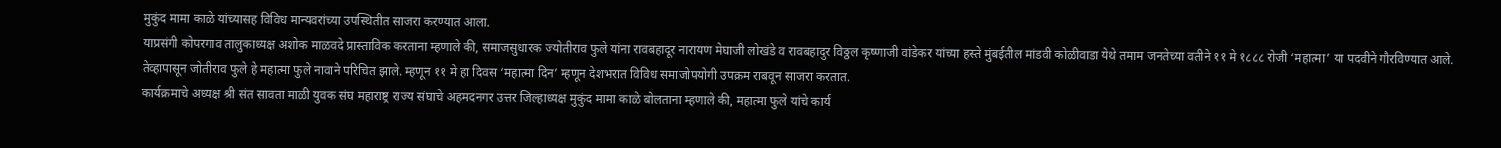मुकुंद मामा काळे यांच्यासह विविध मान्यवरांच्या उपस्थितीत साजरा करण्यात आला.
याप्रसंगी कोपरगाव तालुकाध्यक्ष अशोक माळवदे प्रास्ताविक करताना म्हणाले की, समाजसुधारक ज्योतीराव फुले यांना रावबहादूर नारायण मेघाजी लोखंडे व रावबहादुर विठ्ठल कृष्णाजी वांडेकर यांच्या हस्ते मुंबईतील मांडवी कोळीवाडा येथे तमाम जनतेच्या वतीने ११ मे १८८८ रोजी ‘महात्मा’ या पदवीने गौरविण्यात आले. तेव्हापासून जोतीराव फुले हे महात्मा फुले नावाने परिचित झाले. म्हणून ११ मे हा दिवस ‘महात्मा दिन’ म्हणून देशभरात विविध समाजोपयोगी उपक्रम राबवून साजरा करतात.
कार्यक्रमाचे अध्यक्ष श्री संत सावता माळी युवक संघ महाराष्ट्र राज्य संघाचे अहमदनगर उत्तर जिल्हाध्यक्ष मुकुंद मामा काळे बोलताना म्हणाले की, महात्मा फुले यांचे कार्य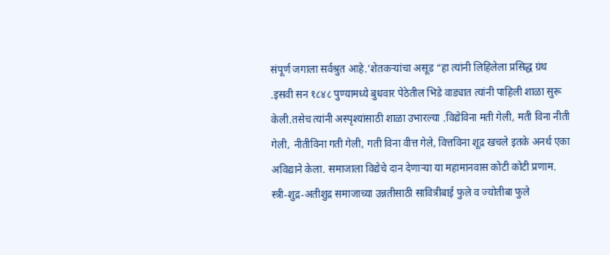संपूर्ण जगाला सर्वश्रुत आहे.’शेतकऱ्यांचा असूड “हा त्यांनी लिहिलेला प्रसिद्ध ग्रंथ .इसवी सन १८४८ पुण्यामध्ये बुधवार पेठेतील भिडे वाड्यात त्यांनी पाहिली शाळा सुरू केली.तसेच त्यांनी अस्पृश्यांसाठी शाळा उभारल्या .विद्येविना मती गेली, मती विना नीती गेली, नीतीविना गती गेली, गती विना वीत्त गेले, वित्तविना शूद्र खचले इतके अनर्थ एका अविद्याने केला. समाजाला विद्येचे दान देणाऱ्या या महामानवास कोटी कोटी प्रणाम. स्त्री-शुद्र-अतीशुद्र समाजाच्या उन्नतीसाठी सावित्रीबाई फुले व ज्योतीबा फुले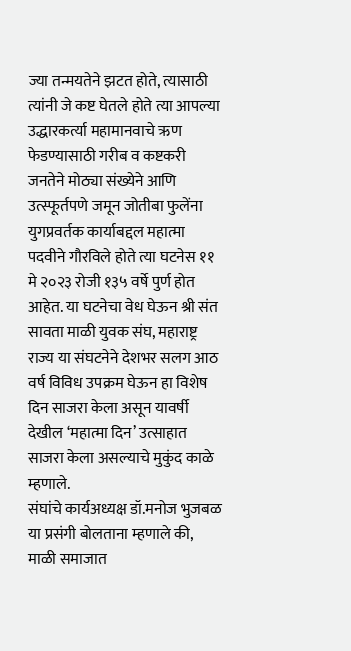ज्या तन्मयतेने झटत होते, त्यासाठी त्यांनी जे कष्ट घेतले होते त्या आपल्या उद्धारकर्त्या महामानवाचे ऋण फेडण्यासाठी गरीब व कष्टकरी जनतेने मोठ्या संख्येने आणि उत्स्फूर्तपणे जमून जोतीबा फुलेंना युगप्रवर्तक कार्याबद्दल महात्मा पदवीने गौरविले होते त्या घटनेस ११ मे २०२३ रोजी १३५ वर्षे पुर्ण होत आहेत. या घटनेचा वेध घेऊन श्री संत सावता माळी युवक संघ, महाराष्ट्र राज्य या संघटनेने देशभर सलग आठ वर्ष विविध उपक्रम घेऊन हा विशेष दिन साजरा केला असून यावर्षी देखील ‘महात्मा दिन’ उत्साहात साजरा केला असल्याचे मुकुंद काळे म्हणाले.
संघांचे कार्यअध्यक्ष डॉ.मनोज भुजबळ या प्रसंगी बोलताना म्हणाले की, माळी समाजात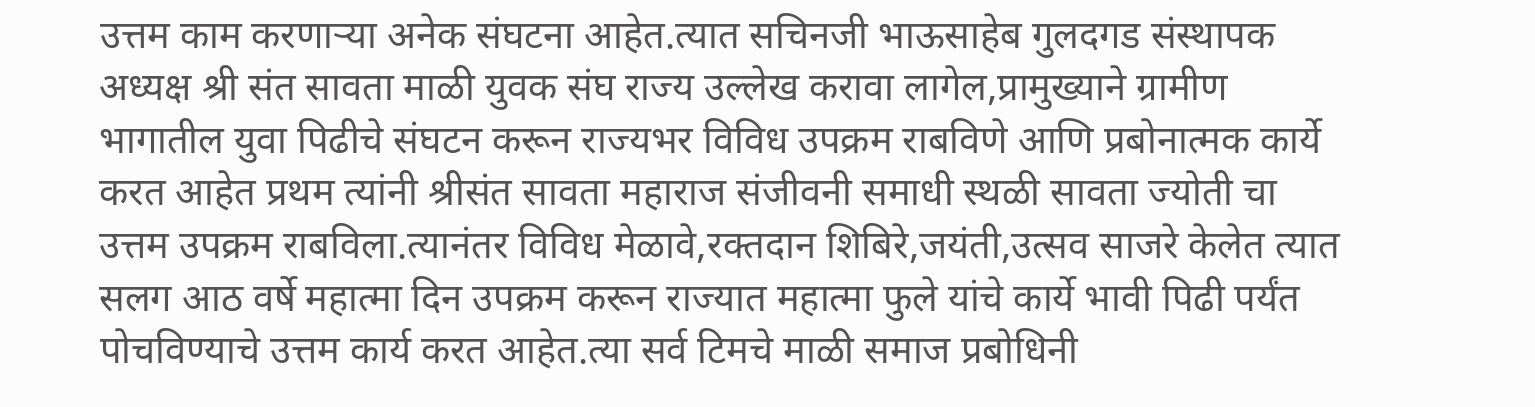उत्तम काम करणाऱ्या अनेक संघटना आहेत.त्यात सचिनजी भाऊसाहेब गुलदगड संस्थापक अध्यक्ष श्री संत सावता माळी युवक संघ राज्य उल्लेख करावा लागेल,प्रामुख्याने ग्रामीण भागातील युवा पिढीचे संघटन करून राज्यभर विविध उपक्रम राबविणे आणि प्रबोनात्मक कार्ये करत आहेत प्रथम त्यांनी श्रीसंत सावता महाराज संजीवनी समाधी स्थळी सावता ज्योती चा उत्तम उपक्रम राबविला.त्यानंतर विविध मेळावे,रक्तदान शिबिरे,जयंती,उत्सव साजरे केलेत त्यात सलग आठ वर्षे महात्मा दिन उपक्रम करून राज्यात महात्मा फुले यांचे कार्ये भावी पिढी पर्यंत पोचविण्याचे उत्तम कार्य करत आहेत.त्या सर्व टिमचे माळी समाज प्रबोधिनी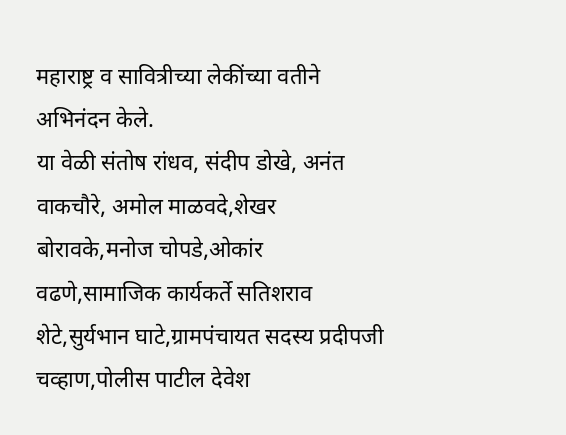महाराष्ट्र व सावित्रीच्या लेकींच्या वतीने अभिनंदन केले.
या वेळी संतोष रांधव, संदीप डोखे, अनंत वाकचौरे, अमोल माळवदे,शेखर बोरावके,मनोज चोपडे,ओकांर वढणे,सामाजिक कार्यकर्ते सतिशराव शेटे,सुर्यभान घाटे,ग्रामपंचायत सदस्य प्रदीपजी चव्हाण,पोलीस पाटील देवेश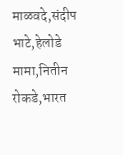माळवदे,संदीप भाटे,हेलोडे मामा,नितीन रोकडे,भारत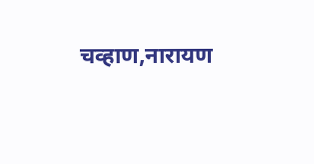चव्हाण,नारायण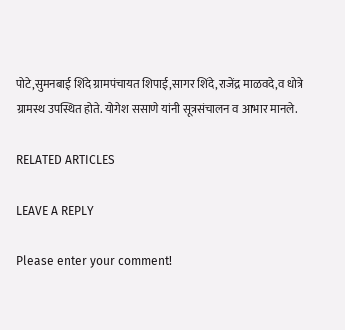पोटे,सुमनबाई शिंदे ग्रामपंचायत शिपाई,सागर शिंदे,राजेंद्र माळवदे,व धोत्रे ग्रामस्थ उपस्थित होते. योगेश ससाणे यांनी सूत्रसंचालन व आभार मानले.

RELATED ARTICLES

LEAVE A REPLY

Please enter your comment!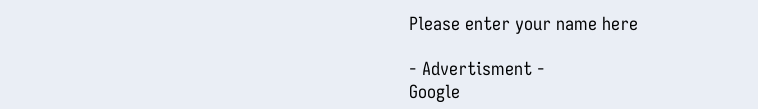Please enter your name here

- Advertisment -
Google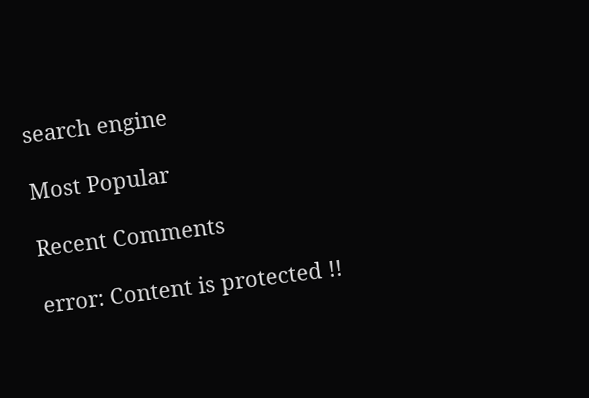search engine

Most Popular

Recent Comments

error: Content is protected !!